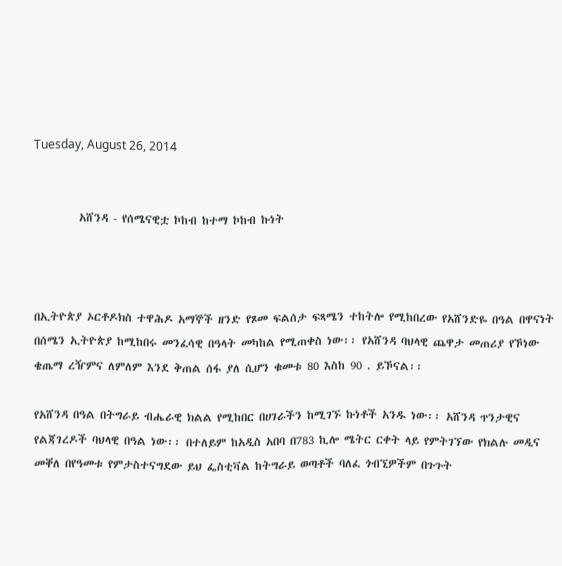Tuesday, August 26, 2014


         አሸንዳ - የሰሜናዊቷ ኮከብ ከተማ ኮከብ ኩነት



በኢትዮጵያ ኦርቶዶክስ ተዋሕዶ አማኞች ዘንድ የጾመ ፍልሰታ ፍጻሜን ተከትሎ የሚከበረው የአሸንድዬ በዓል በዋናነት በሰሜን ኢትዮጵያ ከሚከበሩ መንፈሳዊ በዓላት መካከል የሚጠቀስ ነው፡፡ የአሸንዳ ባህላዊ ጨዋታ መጠሪያ የኾነው ቄጤማ ረዥምና ለምለም እንደ ቅጠል ሰፋ ያለ ሲሆን ቁመቱ 80 እስከ 90 . ይኾናል፡፡

የአሸንዳ በዓል በትግራይ ብሔራዊ ክልል የሚከበር በሀገራችን ከሚገኙ ኩነቶች አንዱ ነው፡፡ አሸንዳ ጥንታዊና የልጃገረዶች ባህላዊ በዓል ነው፡፡ በተለይም ከአዲስ አበባ በ783 ኪሎ ሜትር ርቀት ላይ የምትገኘው የክልሉ መዲና መቐለ በየዓመቱ የምታስተናግደው ይህ ፌስቲቫል ከትግራይ ወጣቶች ባለፈ ጎብኚዎችም በጉጉት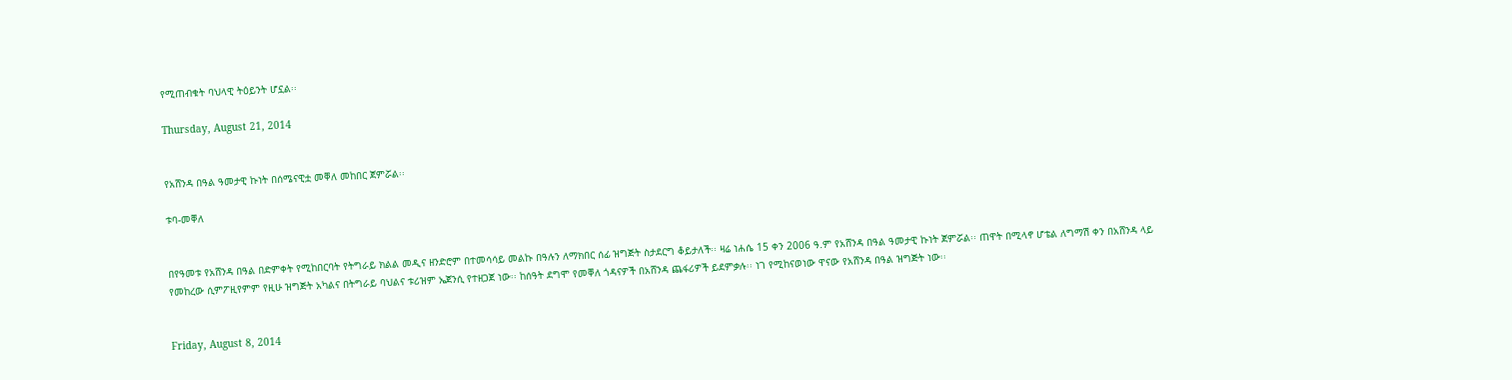የሚጠብቁት ባህላዊ ትዕይንት ሆኗል፡፡

Thursday, August 21, 2014


የአሸንዳ በዓል ዓመታዊ ኩነት በሰሜናዊቷ መቐለ መከበር ጀምሯል፡፡

ቱባ-መቐለ


በየዓመቱ የአሸንዳ በዓል በድምቀት የሚከበርባት የትግራይ ክልል መዲና ዘንድሮም በተመሳሳይ መልኩ በዓሉን ለማክበር ሰፊ ዝግጅት ስታደርግ ቆይታለች፡፡ ዛሬ ነሐሴ 15 ቀን 2006 ዓ.ም የአሸንዳ በዓል ዓመታዊ ኩነት ጀምሯል፡፡ ጠዋት በሚላኖ ሆቴል ለግማሽ ቀን በአሸንዳ ላይ የመከረው ሲምፖዚየምም የዚሁ ዝግጅት አካልና በትግራይ ባህልና ቱሪዝም ኤጀንሲ የተዘጋጀ ነው፡፡ ከሰዓት ደግሞ የመቐለ ጎዳናዎች በአሸንዳ ጨፋሪዎች ይደምቃሉ፡፡ ነገ የሚከናወነው ዋናው የአሸንዳ በዓል ዝግጅት ነው፡፡


Friday, August 8, 2014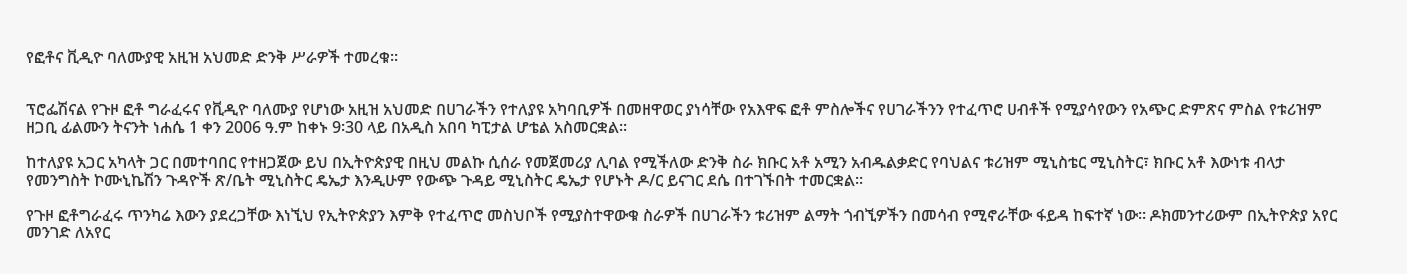የፎቶና ቪዲዮ ባለሙያዊ አዚዝ አህመድ ድንቅ ሥራዎች ተመረቁ፡፡


ፕሮፌሽናል የጉዞ ፎቶ ግራፈሩና የቪዲዮ ባለሙያ የሆነው አዚዝ አህመድ በሀገራችን የተለያዩ አካባቢዎች በመዘዋወር ያነሳቸው የአእዋፍ ፎቶ ምስሎችና የሀገራችንን የተፈጥሮ ሀብቶች የሚያሳየውን የአጭር ድምጽና ምስል የቱሪዝም ዘጋቢ ፊልሙን ትናንት ነሐሴ 1 ቀን 2006 ዓ.ም ከቀኑ 9፡30 ላይ በአዲስ አበባ ካፒታል ሆቴል አስመርቋል፡፡

ከተለያዩ አጋር አካላት ጋር በመተባበር የተዘጋጀው ይህ በኢትዮጵያዊ በዚህ መልኩ ሲሰራ የመጀመሪያ ሊባል የሚችለው ድንቅ ስራ ክቡር አቶ አሚን አብዱልቃድር የባህልና ቱሪዝም ሚኒስቴር ሚኒስትር፣ ክቡር አቶ እውነቱ ብላታ የመንግስት ኮሙኒኬሽን ጉዳዮች ጽ/ቤት ሚኒስትር ዴኤታ እንዲሁም የውጭ ጉዳይ ሚኒስትር ዴኤታ የሆኑት ዶ/ር ይናገር ደሴ በተገኙበት ተመርቋል፡፡

የጉዞ ፎቶግራፈሩ ጥንካሬ እውን ያደረጋቸው እነኚህ የኢትዮጵያን እምቅ የተፈጥሮ መስህቦች የሚያስተዋውቁ ስራዎች በሀገራችን ቱሪዝም ልማት ጎብኚዎችን በመሳብ የሚኖራቸው ፋይዳ ከፍተኛ ነው፡፡ ዶክመንተሪውም በኢትዮጵያ አየር መንገድ ለአየር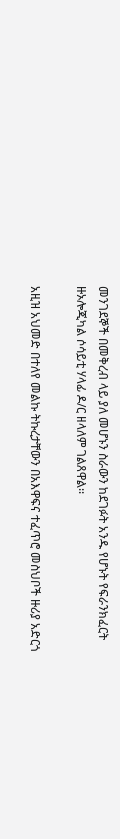መንገደኞች በመቅረብ ላይ ያለ መሆኑን ስራውን ከደገፉት አንዱ የሆኑት የፍራንክፈርት ዙኦሎጂካል ሶሳይቲ ሃላፊ ዶ/ር ዘላለም ገልጸዋል፡፡

አዚዝ አህመድ በተለየ መልኩ ትኩረታቸውን በአእዋፍና ተፈጥሮ መስህቦች ዙሪያ አድርጎ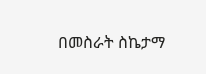በመስራት ስኬታማ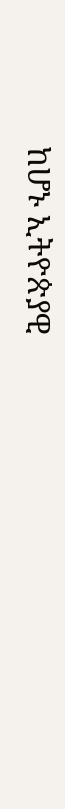ከሆኑ ኢትዮጵያዊ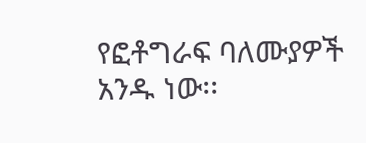የፎቶግራፍ ባለሙያዎች አንዱ ነው፡፡